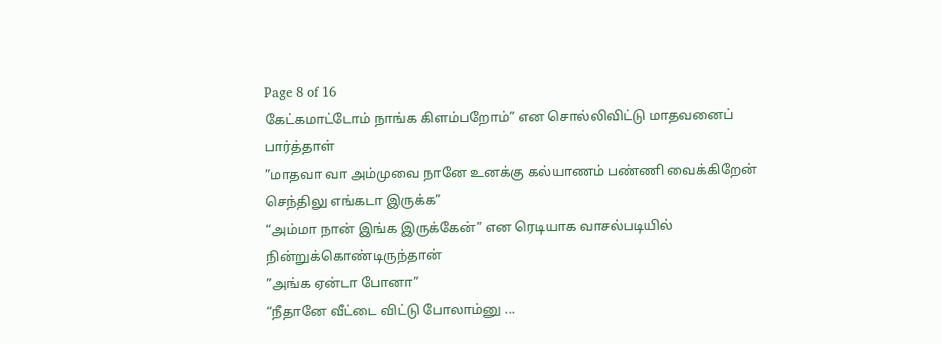Page 8 of 16
கேட்கமாட்டோம் நாங்க கிளம்பறோம்” என சொல்லிவிட்டு மாதவனைப் பார்த்தாள்
”மாதவா வா அம்முவை நானே உனக்கு கல்யாணம் பண்ணி வைக்கிறேன் செந்திலு எங்கடா இருக்க”
“அம்மா நான் இங்க இருக்கேன்” என ரெடியாக வாசல்படியில் நின்றுக்கொண்டிருந்தான்
”அங்க ஏன்டா போனா”
“நீதானே வீட்டை விட்டு போலாம்னு ...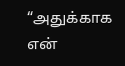“அதுக்காக என்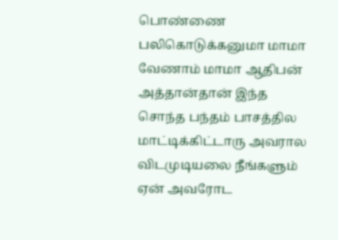பொண்ணை பலிகொடுக்கனுமா மாமா வேணாம் மாமா ஆதிபன் அத்தான்தான் இந்த சொந்த பந்தம் பாசத்தில மாட்டிக்கிட்டாரு அவரால விடமுடியலை நீங்களும் ஏன் அவரோட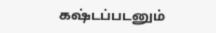கஷ்டப்படனும்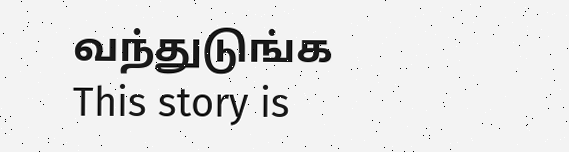வந்துடுங்க
This story is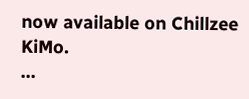now available on Chillzee KiMo.
...